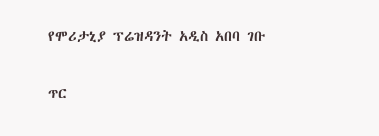የሞሪታኒያ ፕሬዝዳንት አዲስ አበባ ገቡ

ጥር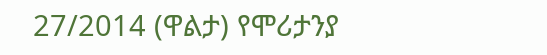27/2014 (ዋልታ) የሞሪታንያ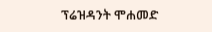ፕሬዝዳንት ሞሐመድ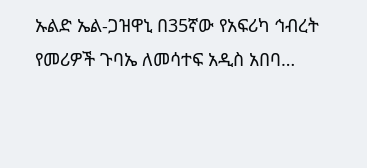ኡልድ ኤል-ጋዝዋኒ በ35ኛው የአፍሪካ ኅብረት የመሪዎች ጉባኤ ለመሳተፍ አዲስ አበባ…